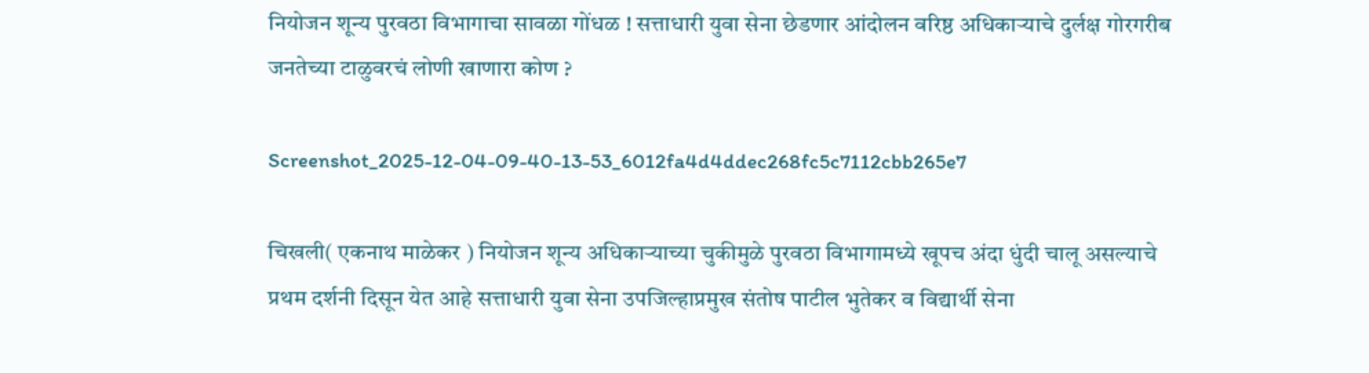नियोजन शून्य पुरवठा विभागाचा सावळा गोंधळ ! सत्ताधारी युवा सेना छेडणार आंदोलन वरिष्ठ अधिकार्‍याचे दुर्लक्ष गोरगरीब जनतेच्या टाळुवरचं लोणी खाणारा कोण ?

Screenshot_2025-12-04-09-40-13-53_6012fa4d4ddec268fc5c7112cbb265e7

चिखली( एकनाथ माळेकर ) नियोजन शून्य अधिकाऱ्याच्या चुकीमुळे पुरवठा विभागामध्ये खूपच अंदा धुंदी चालू असल्याचे प्रथम दर्शनी दिसून येत आहे सत्ताधारी युवा सेना उपजिल्हाप्रमुख संतोष पाटील भुतेकर व विद्यार्थी सेना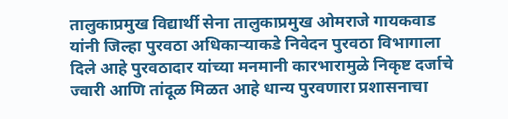तालुकाप्रमुख विद्यार्थी सेना तालुकाप्रमुख ओमराजे गायकवाड यांनी जिल्हा पुरवठा अधिकाऱ्याकडे निवेदन पुरवठा विभागाला दिले आहे पुरवठादार यांच्या मनमानी कारभारामुळे निकृष्ट दर्जाचे ज्वारी आणि तांदूळ मिळत आहे धान्य पुरवणारा प्रशासनाचा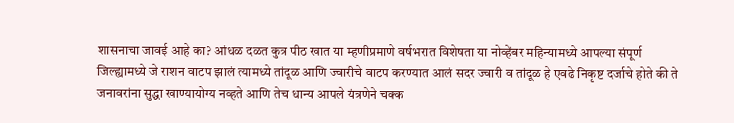शासनाचा जावई आहे का? आंधळ दळत कुत्र पीठ खात या म्हणीप्रमाणे वर्षभरात विशेषता या नोव्हेंबर महिन्यामध्ये आपल्या संपूर्ण जिल्ह्यामध्ये जे राशन वाटप झालं त्यामध्ये तांदूळ आणि ज्वारीचे वाटप करण्यात आलं सदर ज्वारी व तांदूळ हे एवढे निकृष्ट दर्जाचे होते की ते जनावरांना सुद्धा खाण्यायोग्य नव्हते आणि तेच धान्य आपले यंत्रणेने चक्क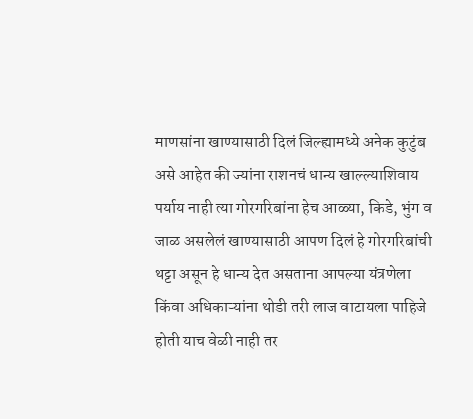माणसांना खाण्यासाठी दिलं जिल्ह्यामध्ये अनेक कुटुंब असे आहेत की ज्यांना राशनचं धान्य खाल्ल्याशिवाय पर्याय नाही त्या गोरगरिबांना हेच आळ्या, किडे, भुंग व जाळ असलेलं खाण्यासाठी आपण दिलं हे गोरगरिबांची थट्टा असून हे धान्य देत असताना आपल्या यंत्रणेला किंवा अधिकाऱ्यांना थोडी तरी लाज वाटायला पाहिजे होती याच वेळी नाही तर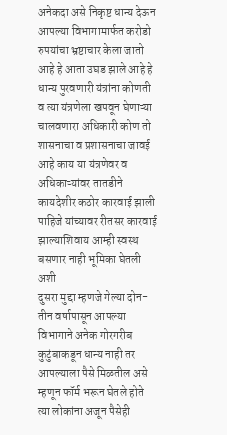अनेकदा असे निकृष्ट धान्य देऊन आपल्या विभागामार्फत करोडो रुपयांचा भ्रष्टाचार केला जातो आहे हे आता उघड झाले आहे हे धान्य पुरवणारी यंत्रांना कोणती व त्या यंत्रणेला खपवून घेणाऱ्या चालवणारा अधिकारी कोण तो शासनाचा व प्रशासनाचा जावई आहे काय या यंत्रणेवर व अधिकाऱ्यांवर तातडीने कायदेशीर कठोर कारवाई झाली पाहिजे यांच्यावर रीतसर कारवाई झाल्याशिवाय आम्ही स्वस्थ बसणार नाही भूमिका घेतली अशी
दुसरा मुद्दा म्हणजे गेल्या दोन-तीन वर्षापासून आपल्या विभागाने अनेक गोरगरीब कुटुंबाकडून धान्य नाही तर आपल्याला पैसे मिळतील असे म्हणून फॉर्म भरून घेतले होते त्या लोकांना अजून पैसेही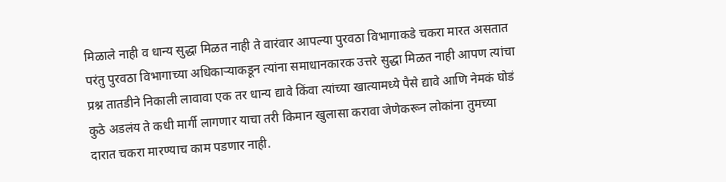मिळाले नाही व धान्य सुद्धा मिळत नाही ते वारंवार आपल्या पुरवठा विभागाकडे चकरा मारत असतात परंतु पुरवठा विभागाच्या अधिकाऱ्याकडून त्यांना समाधानकारक उत्तरे सुद्धा मिळत नाही आपण त्यांचा प्रश्न तातडीने निकाली लावावा एक तर धान्य द्यावे किंवा त्यांच्या खात्यामध्ये पैसे द्यावे आणि नेमकं घोडं कुठे अडलंय ते कधी मार्गी लागणार याचा तरी किमान खुलासा करावा जेणेकरून लोकांना तुमच्या दारात चकरा मारण्याच काम पडणार नाही.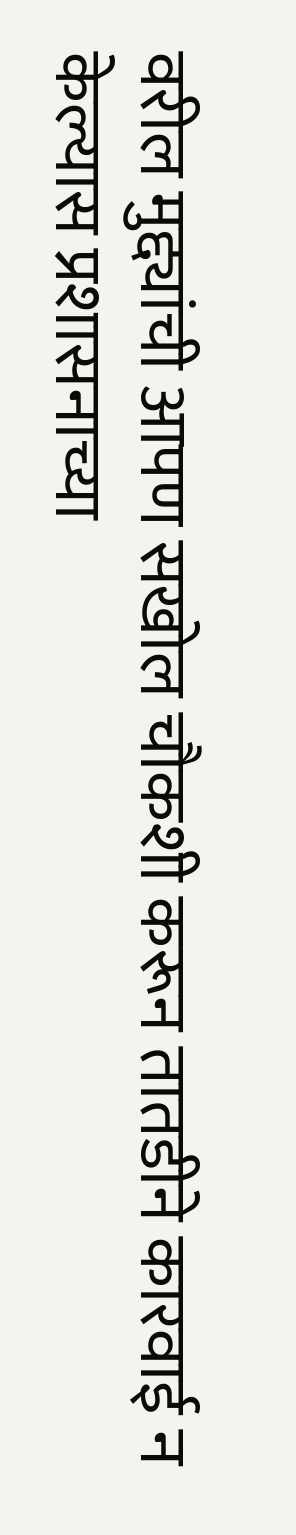वरील मुद्द्यांची आपण सखोल चौकशी करून तातडीने कारवाई न केल्यास प्रशासनाच्या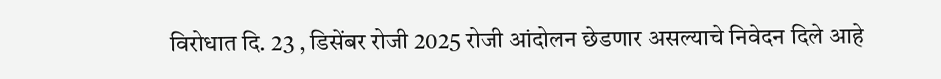विरोधात दि. 23 , डिसेंबर रोजी 2025 रोजी आंदोलन छेडणार असल्याचे निवेदन दिले आहे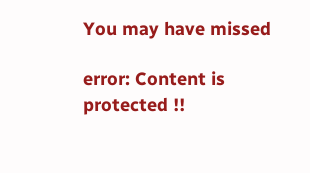You may have missed

error: Content is protected !!